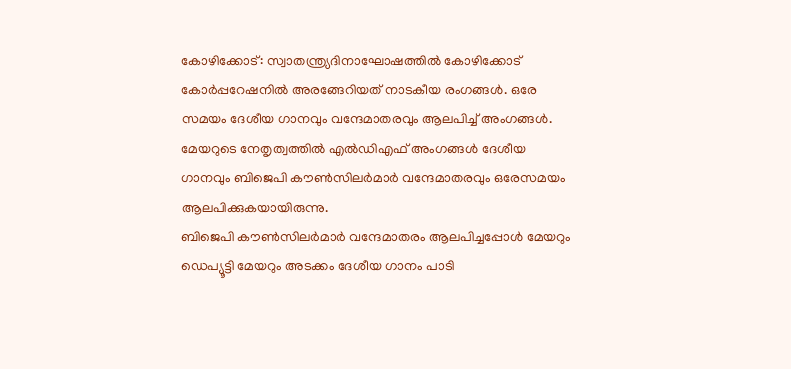കോഴിക്കോട്: സ്വാതന്ത്ര്യദിനാഘോഷത്തിൽ കോഴിക്കോട് കോർപ്പറേഷനിൽ അരങ്ങേറിയത് നാടകീയ രംഗങ്ങൾ. ഒരേ സമയം ദേശീയ ഗാനവും വന്ദേമാതരവും ആലപിച്ച് അംഗങ്ങൾ. മേയറുടെ നേതൃത്വത്തിൽ എൽഡിഎഫ് അംഗങ്ങൾ ദേശീയ ഗാനവും ബിജെപി കൗൺസിലർമാർ വന്ദേമാതരവും ഒരേസമയം ആലപിക്കുകയായിരുന്നു.
ബിജെപി കൗൺസിലർമാർ വന്ദേമാതരം ആലപിച്ചപ്പോൾ മേയറും ഡെപ്യൂട്ടി മേയറും അടക്കം ദേശീയ ഗാനം പാടി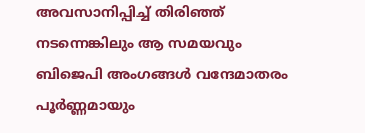അവസാനിപ്പിച്ച് തിരിഞ്ഞ് നടന്നെങ്കിലും ആ സമയവും ബിജെപി അംഗങ്ങൾ വന്ദേമാതരം പൂർണ്ണമായും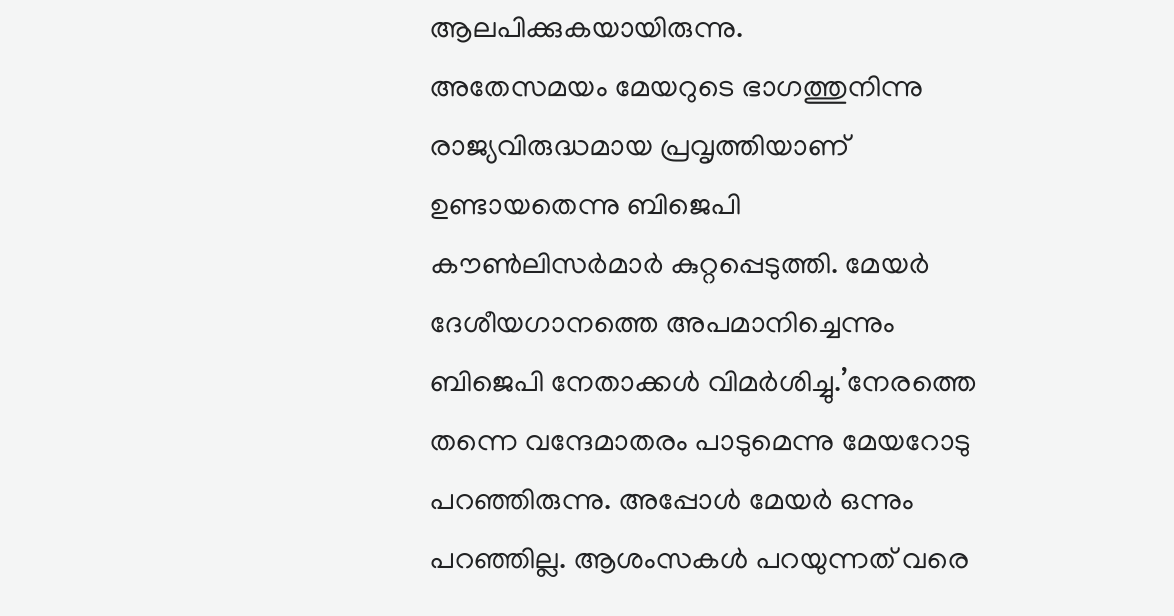ആലപിക്കുകയായിരുന്നു.
അതേസമയം മേയറുടെ ഭാഗത്തുനിന്നു രാജ്യവിരുദ്ധമായ പ്രവൃത്തിയാണ് ഉണ്ടായതെന്നു ബിജെപി കൗൺലിസർമാർ കുറ്റപ്പെടുത്തി. മേയർ ദേശീയഗാനത്തെ അപമാനിച്ചെന്നും ബിജെപി നേതാക്കൾ വിമർശിച്ചു.’നേരത്തെ തന്നെ വന്ദേമാതരം പാടുമെന്നു മേയറോടു പറഞ്ഞിരുന്നു. അപ്പോൾ മേയർ ഒന്നും പറഞ്ഞില്ല. ആശംസകൾ പറയുന്നത് വരെ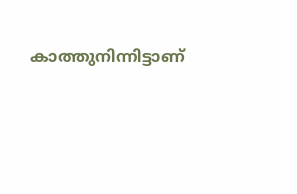കാത്തുനിന്നിട്ടാണ്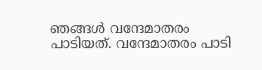ഞങ്ങൾ വന്ദേമാതരം പാടിയത്. വന്ദേമാതരം പാടി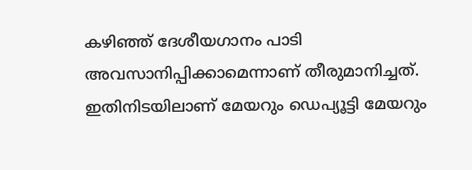കഴിഞ്ഞ് ദേശീയഗാനം പാടി അവസാനിപ്പിക്കാമെന്നാണ് തീരുമാനിച്ചത്. ഇതിനിടയിലാണ് മേയറും ഡെപ്യൂട്ടി മേയറും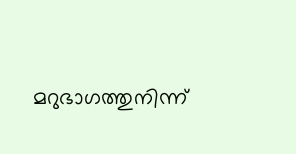മറുഭാഗത്തുനിന്ന്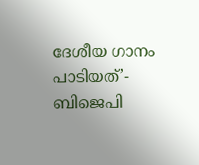ദേശീയ ഗാനം പാടിയത്’- ബിജെപി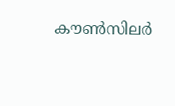കൗൺസിലർ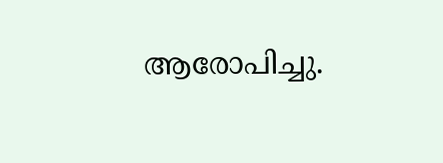ആരോപിച്ചു.